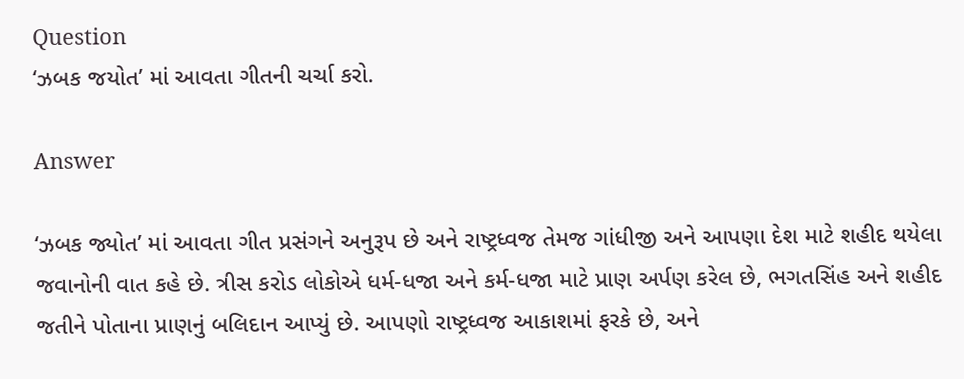Question
‘ઝબક જયોત’ માં આવતા ગીતની ચર્ચા કરો.

Answer

‘ઝબક જ્યોત’ માં આવતા ગીત પ્રસંગને અનુરૂપ છે અને રાષ્ટ્રધ્વજ તેમજ ગાંધીજી અને આપણા દેશ માટે શહીદ થયેલા જવાનોની વાત કહે છે. ત્રીસ કરોડ લોકોએ ધર્મ-ધજા અને કર્મ-ધજા માટે પ્રાણ અર્પણ કરેલ છે, ભગતસિંહ અને શહીદ જતીને પોતાના પ્રાણનું બલિદાન આપ્યું છે. આપણો રાષ્ટ્રધ્વજ આકાશમાં ફરકે છે, અને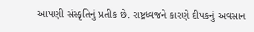આપણી સંસ્કૃતિનું પ્રતીક છે. રાષ્ટ્રધ્વજને કારણે દીપકનું અવસાન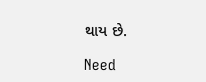થાય છે.

Need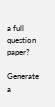a full question paper?

Generate a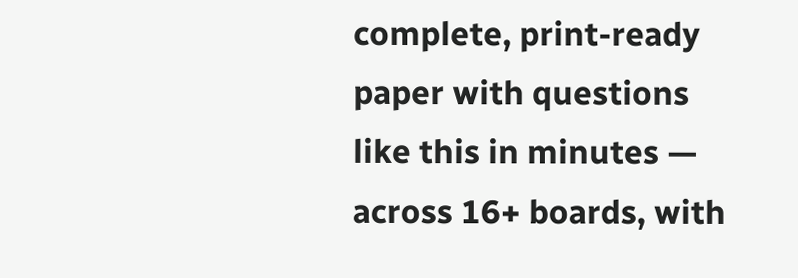complete, print-ready paper with questions like this in minutes — across 16+ boards, with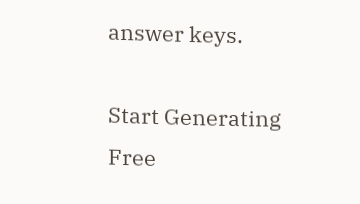answer keys.

Start Generating Free